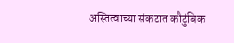अस्तित्वाच्या संकटात कौटुंबिक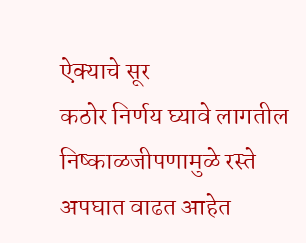ऐक्याचे सूर
कठोर निर्णय घ्यावे लागतील
निष्काळजीपणामुळे रस्ते अपघात वाढत आहेत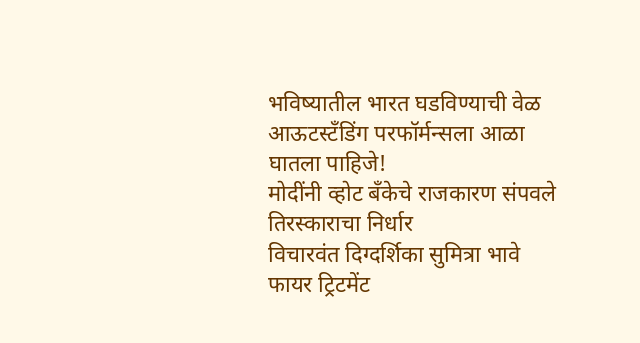भविष्यातील भारत घडविण्याची वेळ
आऊटस्टँडिंग परफॉर्मन्सला आळा घातला पाहिजे!
मोदींनी व्होट बँकेचे राजकारण संपवले
तिरस्काराचा निर्धार
विचारवंत दिग्दर्शिका सुमित्रा भावे
फायर ट्रिटमेंट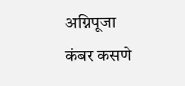अग्निपूजा
कंबर कसणे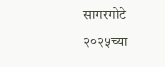सागरगोटे
२०२५च्या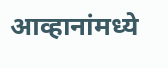आव्हानांमध्ये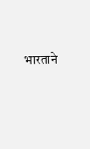भारताने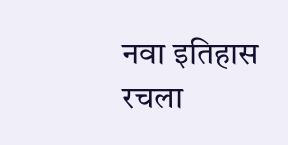नवा इतिहास रचला